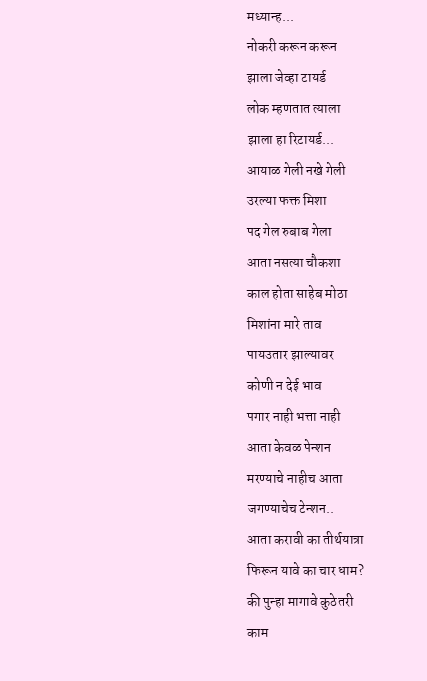मध्यान्ह...
नोकरी करून करून
झाला जेव्हा टायर्ड
लोक म्हणतात त्याला
झाला हा रिटायर्ड...
आयाळ गेली नखे गेली
उरल्या फक्त मिशा
पद गेल रुबाब गेला
आता नसत्या चौकशा
काल होता साहेब मोठा
मिशांना मारे ताव
पायउतार झाल्यावर
कोणी न देई भाव
पगार नाही भत्ता नाही
आता केवळ पेन्शन
मरण्याचे नाहीच आता
जगण्याचेच टेन्शन..
आता करावी का तीर्थयात्रा
फिरून यावे का चार धाम?
की पुन्हा मागावे कुठेतरी
काम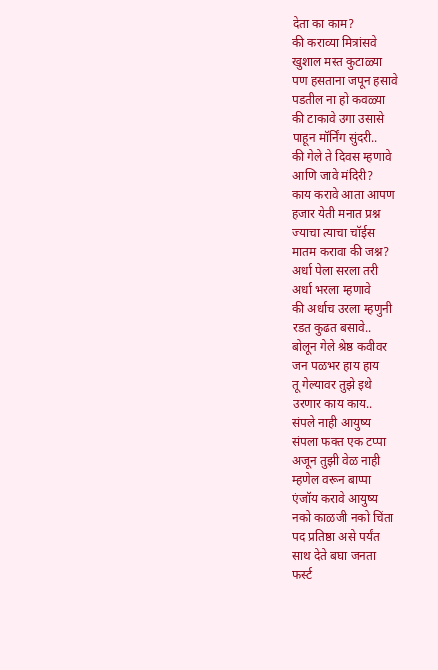देता का काम?
की कराव्या मित्रांसवे
खुशाल मस्त कुटाळ्या
पण हसताना जपून हसावे
पडतील ना हो कवळ्या
की टाकावे उगा उसासे
पाहून मॉर्निंग सुंदरी..
की गेले ते दिवस म्हणावे
आणि जावे मंदिरी?
काय करावे आता आपण
हजार येती मनात प्रश्न
ज्याचा त्याचा चॉईस
मातम करावा की जश्न?
अर्धा पेला सरला तरी
अर्धा भरला म्हणावे
की अर्धाच उरला म्हणुनी
रडत कुढत बसावे..
बोलून गेले श्रेष्ठ कवीवर
जन पळभर हाय हाय
तू गेल्यावर तुझे इथे
उरणार काय काय..
संपले नाही आयुष्य
संपला फक्त एक टप्पा
अजून तुझी वेळ नाही
म्हणेल वरून बाप्पा
एंजॉय करावे आयुष्य
नको काळजी नको चिंता
पद प्रतिष्ठा असे पर्यंत
साथ देते बघा जनता
फर्स्ट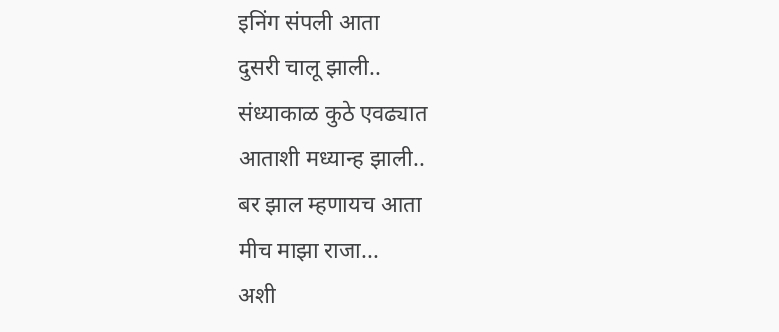इनिंग संपली आता
दुसरी चालू झाली..
संध्याकाळ कुठे एवढ्यात
आताशी मध्यान्ह झाली..
बर झाल म्हणायच आता
मीच माझा राजा...
अशी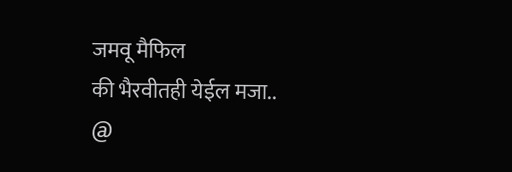जमवू मैफिल
की भैरवीतही येईल मजा..
@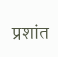प्रशांत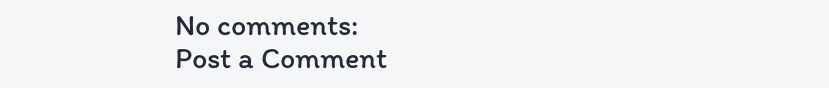No comments:
Post a Comment